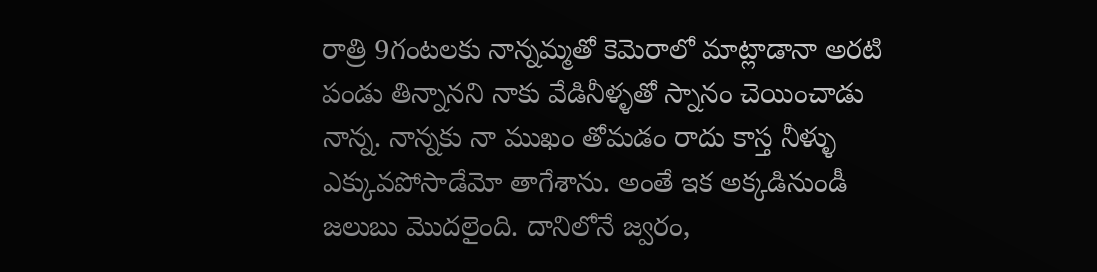రాత్రి 9గంటలకు నాన్నమ్మతో కెమెరాలో మాట్లాడానా అరటి పండు తిన్నానని నాకు వేడినీళ్ళతో స్నానం చెయించాడు నాన్న. నాన్నకు నా ముఖం తోమడం రాదు కాస్త నీళ్ళు ఎక్కువపోసాడేమో తాగేశాను. అంతే ఇక అక్కడినుండీ జలుబు మొదలైంది. దానిలోనే జ్వరం,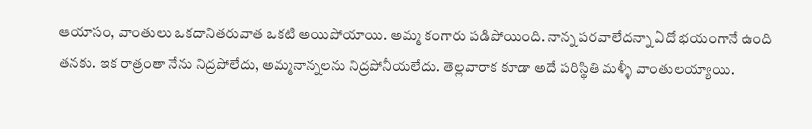ఆయాసం, వాంతులు ఒకదానితరువాత ఒకటి అయిపోయాయి. అమ్మ కంగారు పడిపోయింది. నాన్న పరవాలేదన్నా ఏదో భయంగానే ఉంది తనకు. ఇక రాత్రంతా నేను నిద్రపోలేదు, అమ్మనాన్నలను నిద్రపోనీయలేదు. తెల్లవారాక కూడా అదే పరిస్థితి మళ్ళీ వాంతులయ్యాయి.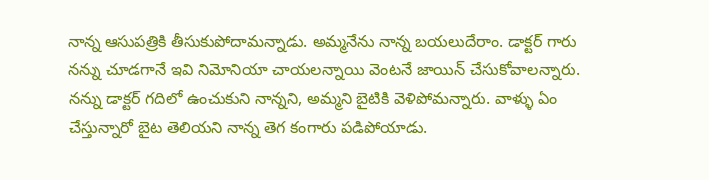నాన్న ఆసుపత్రికి తీసుకుపోదామన్నాడు. అమ్మనేను నాన్న బయలుదేరాం. డాక్టర్ గారు నన్ను చూడగానే ఇవి నిమోనియా చాయలన్నాయి వెంటనే జాయిన్ చేసుకోవాలన్నారు. నన్ను డాక్టర్ గదిలో ఉంచుకుని నాన్నని, అమ్మని బైటికి వెళిపోమన్నారు. వాళ్ళు ఏం చేస్తున్నారో బైట తెలియని నాన్న తెగ కంగారు పడిపోయాడు.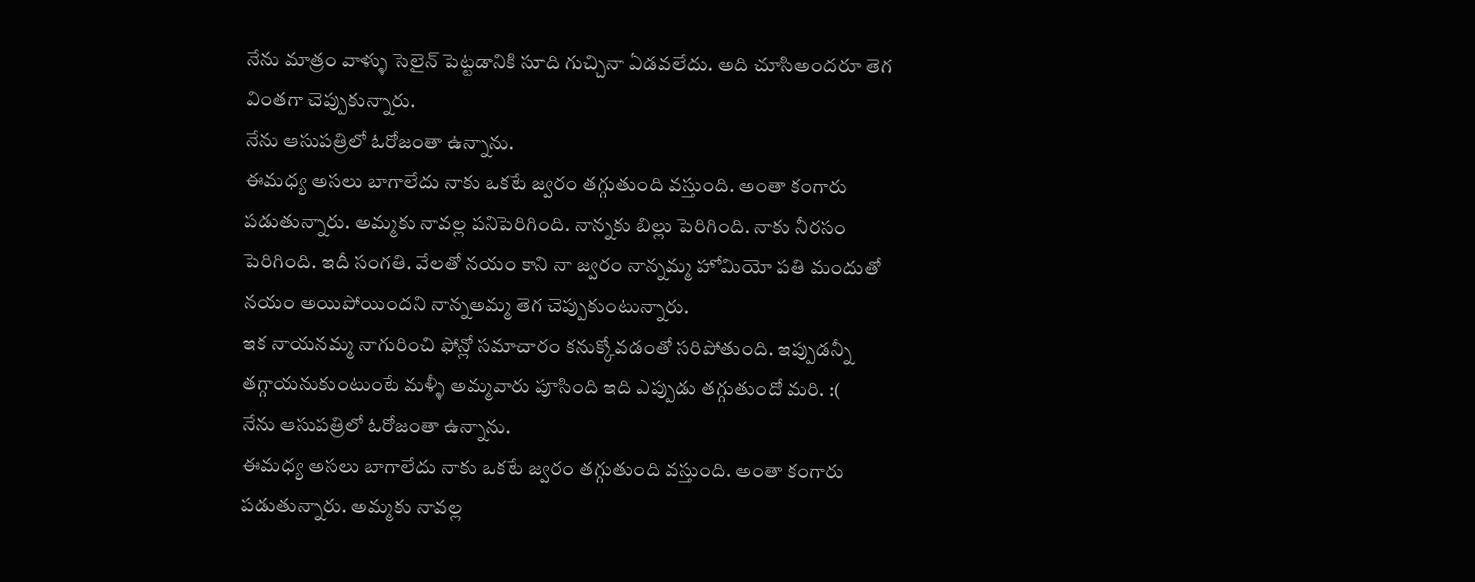నేను మాత్రం వాళ్ళు సెలైన్ పెట్టడానికి సూది గుచ్చినా ఏడవలేదు. అది చూసిఅందరూ తెగ వింతగా చెప్పుకున్నారు.
నేను ఆసుపత్రిలో ఓరోజంతా ఉన్నాను.
ఈమధ్య అసలు బాగాలేదు నాకు ఒకటే జ్వరం తగ్గుతుంది వస్తుంది. అంతా కంగారు పడుతున్నారు. అమ్మకు నావల్ల పనిపెరిగింది. నాన్నకు బిల్లు పెరిగింది. నాకు నీరసం పెరిగింది. ఇదీ సంగతి. వేలతో నయం కాని నా జ్వరం నాన్నమ్మ హోమియో పతి మందుతో నయం అయిపోయిందని నాన్నఅమ్మ తెగ చెప్పుకుంటున్నారు.
ఇక నాయనమ్మ నాగురించి ఫోన్లో సమాచారం కనుక్కోవడంతో సరిపోతుంది. ఇప్పుడన్నీ తగ్గాయనుకుంటుంటే మళ్ళీ అమ్మవారు పూసింది ఇది ఎప్పుడు తగ్గుతుందో మరి. :(
నేను ఆసుపత్రిలో ఓరోజంతా ఉన్నాను.
ఈమధ్య అసలు బాగాలేదు నాకు ఒకటే జ్వరం తగ్గుతుంది వస్తుంది. అంతా కంగారు పడుతున్నారు. అమ్మకు నావల్ల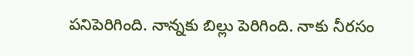పనిపెరిగింది. నాన్నకు బిల్లు పెరిగింది. నాకు నీరసం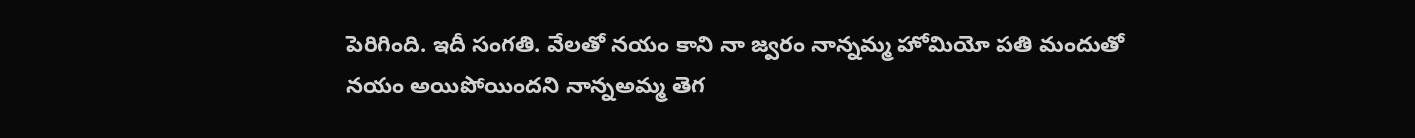పెరిగింది. ఇదీ సంగతి. వేలతో నయం కాని నా జ్వరం నాన్నమ్మ హోమియో పతి మందుతో నయం అయిపోయిందని నాన్నఅమ్మ తెగ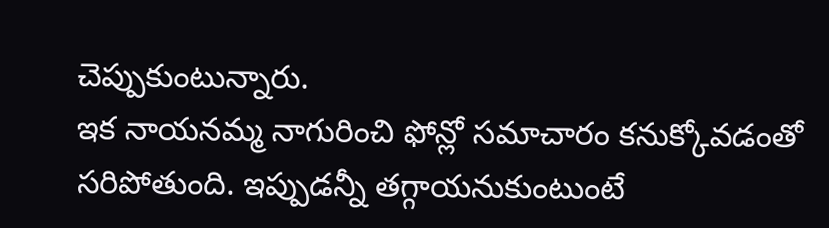చెప్పుకుంటున్నారు.
ఇక నాయనమ్మ నాగురించి ఫోన్లో సమాచారం కనుక్కోవడంతో సరిపోతుంది. ఇప్పుడన్నీ తగ్గాయనుకుంటుంటే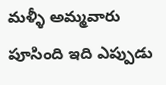మళ్ళీ అమ్మవారు పూసింది ఇది ఎప్పుడు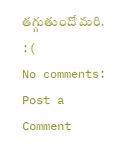తగ్గుతుందో మరి. :(
No comments:
Post a Comment